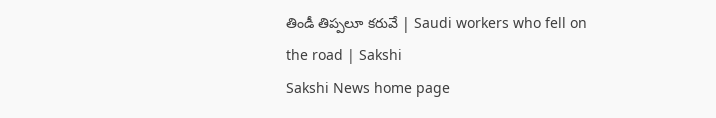తిండీ తిప్పలూ కరువే | Saudi workers who fell on the road | Sakshi
Sakshi News home page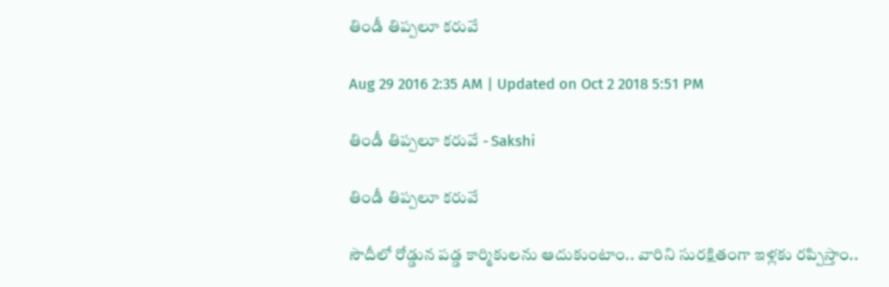తిండీ తిప్పలూ కరువే

Aug 29 2016 2:35 AM | Updated on Oct 2 2018 5:51 PM

తిండీ తిప్పలూ కరువే - Sakshi

తిండీ తిప్పలూ కరువే

సౌదీలో రోడ్డున పడ్డ కార్మికులను ఆదుకుంటాం.. వారిని సురక్షితంగా ఇళ్లకు రప్పిస్తాం..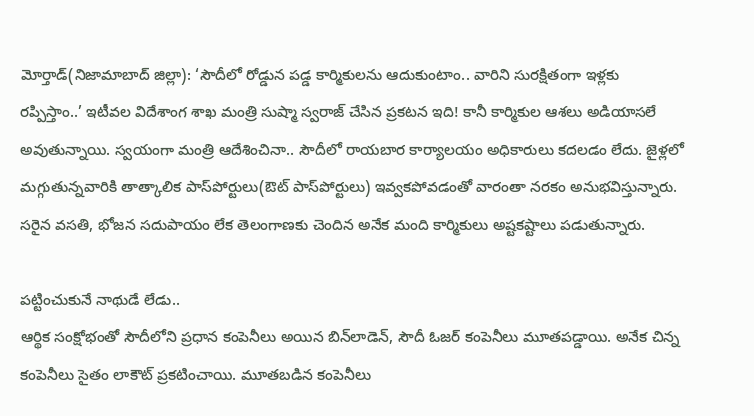మోర్తాడ్(నిజామాబాద్ జిల్లా): ‘సౌదీలో రోడ్డున పడ్డ కార్మికులను ఆదుకుంటాం.. వారిని సురక్షితంగా ఇళ్లకు రప్పిస్తాం..’ ఇటీవల విదేశాంగ శాఖ మంత్రి సుష్మా స్వరాజ్ చేసిన ప్రకటన ఇది! కానీ కార్మికుల ఆశలు అడియాసలే అవుతున్నాయి. స్వయంగా మంత్రి ఆదేశించినా.. సౌదీలో రాయబార కార్యాలయం అధికారులు కదలడం లేదు. జైళ్లలో మగ్గుతున్నవారికి తాత్కాలిక పాస్‌పోర్టులు(ఔట్ పాస్‌పోర్టులు) ఇవ్వకపోవడంతో వారంతా నరకం అనుభవిస్తున్నారు. సరైన వసతి, భోజన సదుపాయం లేక తెలంగాణకు చెందిన అనేక మంది కార్మికులు అష్టకష్టాలు పడుతున్నారు.

పట్టించుకునే నాథుడే లేడు..
ఆర్థిక సంక్షోభంతో సౌదీలోని ప్రధాన కంపెనీలు అయిన బిన్‌లాడెన్, సౌదీ ఓజర్ కంపెనీలు మూతపడ్డాయి. అనేక చిన్న కంపెనీలు సైతం లాకౌట్ ప్రకటించాయి. మూతబడిన కంపెనీలు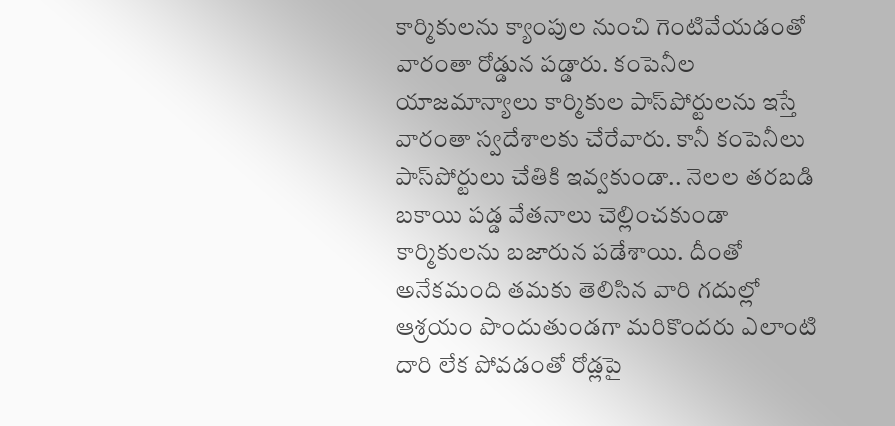కార్మికులను క్యాంపుల నుంచి గెంటివేయడంతో వారంతా రోడ్డున పడ్డారు. కంపెనీల యాజమాన్యాలు కార్మికుల పాస్‌పోర్టులను ఇస్తే వారంతా స్వదేశాలకు చేరేవారు. కానీ కంపెనీలు పాస్‌పోర్టులు చేతికి ఇవ్వకుండా.. నెలల తరబడి బకాయి పడ్డ వేతనాలు చెల్లించకుండా కార్మికులను బజారున పడేశాయి. దీంతో అనేకమంది తమకు తెలిసిన వారి గదుల్లో ఆశ్రయం పొందుతుండగా మరికొందరు ఎలాంటి దారి లేక పోవడంతో రోడ్లపై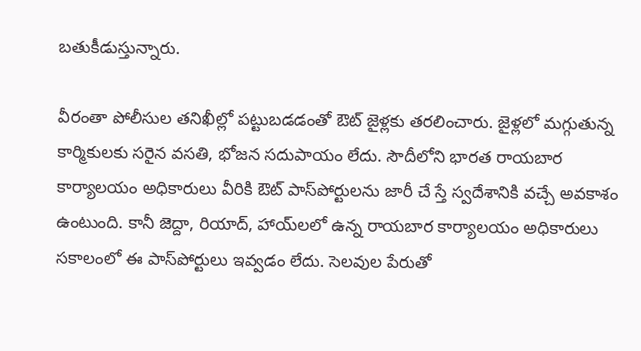బతుకీడుస్తున్నారు.

వీరంతా పోలీసుల తనిఖీల్లో పట్టుబడడంతో ఔట్ జైళ్లకు తరలించారు. జైళ్లలో మగ్గుతున్న కార్మికులకు సరైన వసతి, భోజన సదుపాయం లేదు. సౌదీలోని భారత రాయబార కార్యాలయం అధికారులు వీరికి ఔట్ పాస్‌పోర్టులను జారీ చే స్తే స్వదేశానికి వచ్చే అవకాశం ఉంటుంది. కానీ జెద్దా, రియాద్, హాయ్‌లలో ఉన్న రాయబార కార్యాలయం అధికారులు సకాలంలో ఈ పాస్‌పోర్టులు ఇవ్వడం లేదు. సెలవుల పేరుతో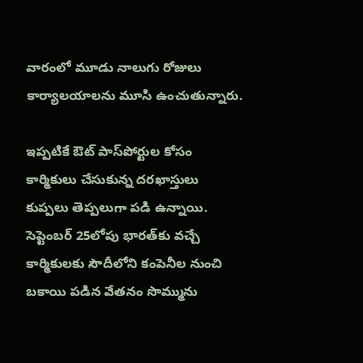వారంలో మూడు నాలుగు రోజులు కార్యాలయాలను మూసి ఉంచుతున్నారు.

ఇప్పటికే ఔట్ పాస్‌పోర్టుల కోసం కార్మికులు చేసుకున్న దరఖాస్తులు కుప్పలు తెప్పలుగా పడి ఉన్నాయి. సెప్టెంబర్ 25లోపు భారత్‌కు వచ్చే కార్మికులకు సౌదీలోని కంపెనీల నుంచి బకాయి పడిన వేతనం సొమ్మును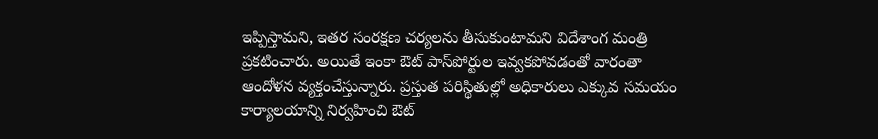ఇప్పిస్తామని, ఇతర సంరక్షణ చర్యలను తీసుకుంటామని విదేశాంగ మంత్రి ప్రకటించారు. అయితే ఇంకా ఔట్ పాస్‌పోర్టుల ఇవ్వకపోవడంతో వారంతా ఆందోళన వ్యక్తంచేస్తున్నారు. ప్రస్తుత పరిస్థితుల్లో అధికారులు ఎక్కువ సమయం కార్యాలయాన్ని నిర్వహించి ఔట్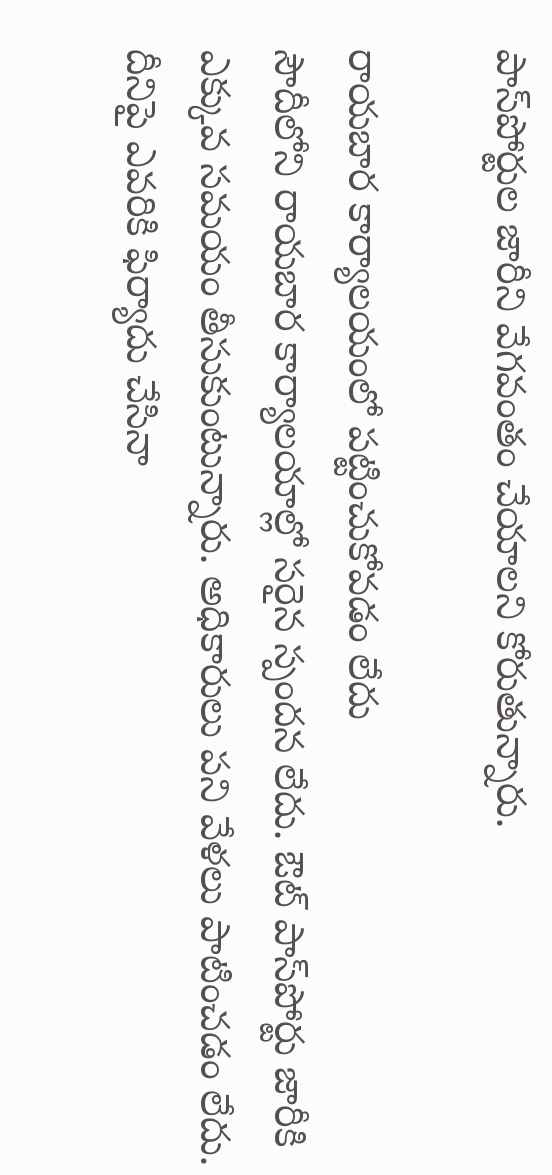పాస్‌పోర్టుల జారీని వేగవంతం చేయాలని కోరుతున్నారు.

రాయబార కార్యాలయంలో పట్టించుకోవడం లేదు
సౌదీలోని రాయబార కార్యాలయాల్లో సరైన స్పందన లేదు. ఔట్ పాస్‌పోర్టు జారీకి ఎక్కువ సమయం తీసుకుంటున్నారు. అధికారులు పని వేళలు పాటించడం లేదు. దీనిపై ఎవరికి ఫిర్యాదు చేసినా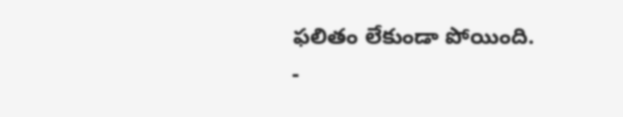ఫలితం లేకుండా పోయింది.
-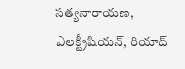సత్యనారాయణ, ఎలక్ట్రీషియన్, రియాద్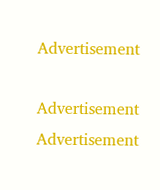Advertisement

Advertisement
Advertisement